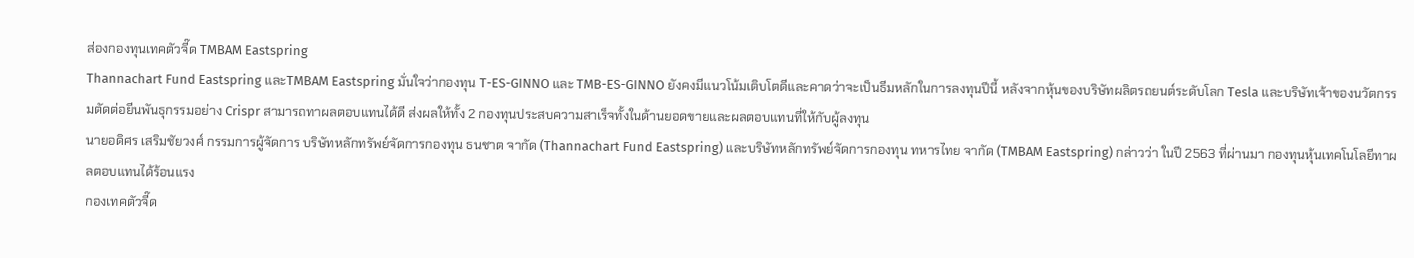ส่องกองทุนเทคตัวจี๊ด TMBAM Eastspring
Thannachart Fund Eastspring และTMBAM Eastspring มั่นใจว่ากองทุน T-ES-GINNO และ TMB-ES-GINNO ยังคงมีแนวโน้มเติบโตดีและคาดว่าจะเป็นธีมหลักในการลงทุนปีนี้ หลังจากหุ้นของบริษัทผลิตรถยนต์ระดับโลก Tesla และบริษัทเจ้าของนวัตกรรมตัดต่อยีนพันธุกรรมอย่าง Crispr สามารถทาผลตอบแทนได้ดี ส่งผลให้ทั้ง 2 กองทุนประสบความสาเร็จทั้งในด้านยอดขายและผลตอบแทนที่ให้กับผู้ลงทุน
นายอดิศร เสริมชัยวงศ์ กรรมการผู้จัดการ บริษัทหลักทรัพย์จัดการกองทุน ธนชาต จากัด (Thannachart Fund Eastspring) และบริษัทหลักทรัพย์จัดการกองทุน ทหารไทย จากัด (TMBAM Eastspring) กล่าวว่า ในปี 2563 ที่ผ่านมา กองทุนหุ้นเทคโนโลยีทาผลตอบแทนได้ร้อนแรง
กองเทคตัวจี๊ด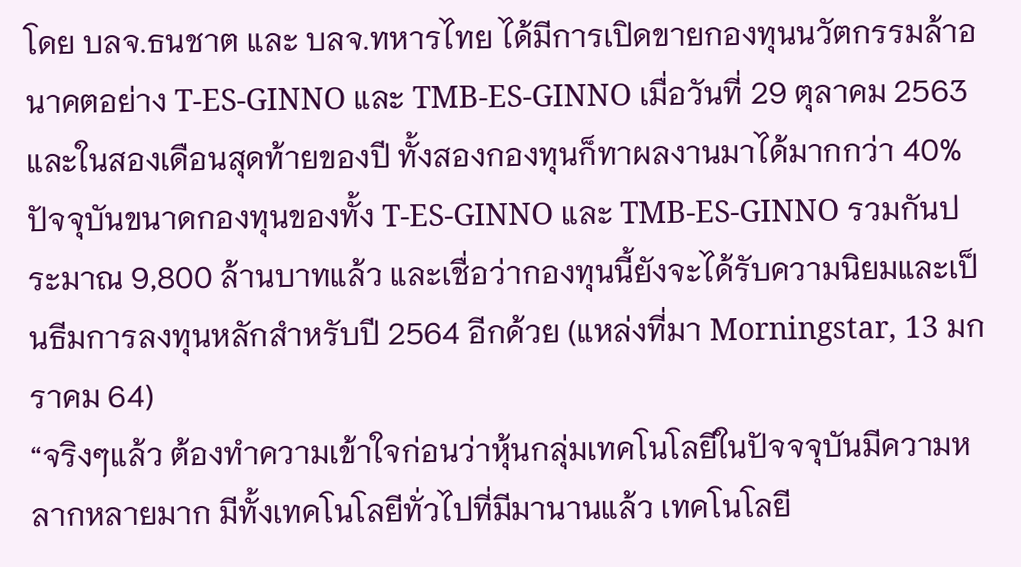โดย บลจ.ธนชาต และ บลจ.ทหารไทย ได้มีการเปิดขายกองทุนนวัตกรรมล้าอนาคตอย่าง T-ES-GINNO และ TMB-ES-GINNO เมื่อวันที่ 29 ตุลาคม 2563 และในสองเดือนสุดท้ายของปี ทั้งสองกองทุนก็ทาผลงานมาได้มากกว่า 40% ปัจจุบันขนาดกองทุนของทั้ง T-ES-GINNO และ TMB-ES-GINNO รวมกันประมาณ 9,800 ล้านบาทแล้ว และเชื่อว่ากองทุนนี้ยังจะได้รับความนิยมและเป็นธีมการลงทุนหลักสำหรับปี 2564 อีกด้วย (แหล่งที่มา Morningstar, 13 มกราคม 64)
“จริงๆแล้ว ต้องทำความเข้าใจก่อนว่าหุ้นกลุ่มเทคโนโลยีในปัจจจุบันมีความหลากหลายมาก มีทั้งเทคโนโลยีทั่วไปที่มีมานานแล้ว เทคโนโลยี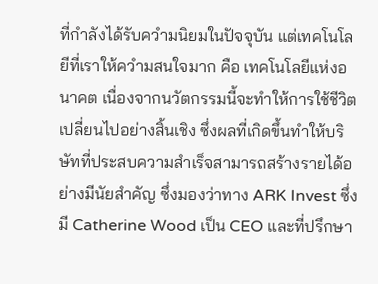ที่กำลังได้รับควำมนิยมในปัจจุบัน แต่เทคโนโลยีที่เราให้ควำมสนใจมาก คือ เทคโนโลยีแห่งอนาคต เนื่องจากนวัตกรรมนี้จะทำให้การใช้ชีวิตเปลี่ยนไปอย่างสิ้นเชิง ซึ่งผลที่เกิดขึ้นทำให้บริษัทที่ประสบความสำเร็จสามารถสร้างรายได้อย่างมีนัยสำคัญ ซึ่งมองว่าทาง ARK Invest ซึ่งมี Catherine Wood เป็น CEO และที่ปรึกษา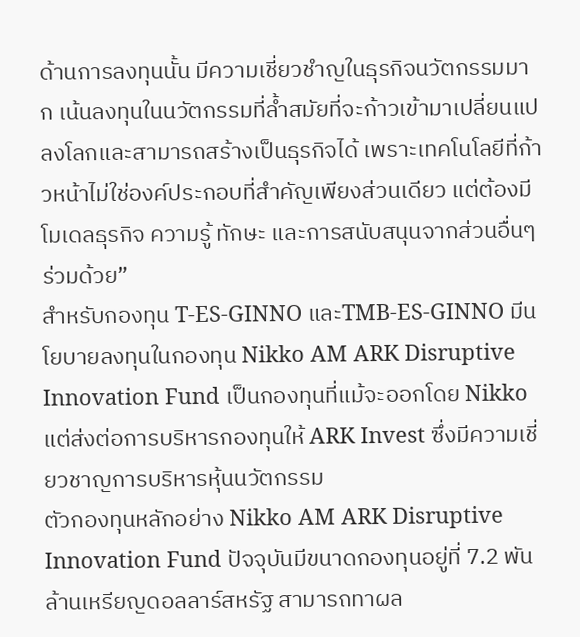ด้านการลงทุนนั้น มีความเชี่ยวชำญในธุรกิจนวัตกรรมมาก เน้นลงทุนในนวัตกรรมที่ล้ำสมัยที่จะก้าวเข้ามาเปลี่ยนแปลงโลกและสามารถสร้างเป็นธุรกิจได้ เพราะเทคโนโลยีที่ก้าวหน้าไม่ใช่องค์ประกอบที่สำคัญเพียงส่วนเดียว แต่ต้องมีโมเดลธุรกิจ ความรู้ ทักษะ และการสนับสนุนจากส่วนอื่นๆ ร่วมด้วย”
สำหรับกองทุน T-ES-GINNO และTMB-ES-GINNO มีนโยบายลงทุนในกองทุน Nikko AM ARK Disruptive Innovation Fund เป็นกองทุนที่แม้จะออกโดย Nikko แต่ส่งต่อการบริหารกองทุนให้ ARK Invest ซึ่งมีความเชี่ยวชาญการบริหารหุ้นนวัตกรรม
ตัวกองทุนหลักอย่าง Nikko AM ARK Disruptive Innovation Fund ปัจจุบันมีขนาดกองทุนอยู่ที่ 7.2 พันล้านเหรียญดอลลาร์สหรัฐ สามารถทาผล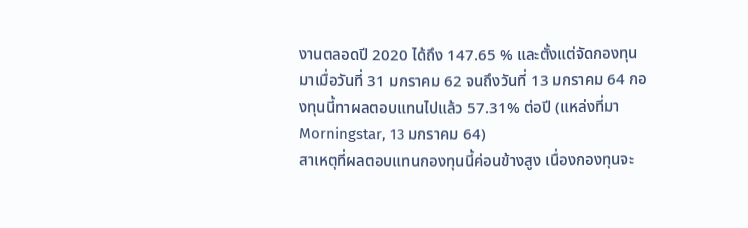งานตลอดปี 2020 ได้ถึง 147.65 % และตั้งแต่จัดกองทุนมาเมื่อวันที่ 31 มกราคม 62 จนถึงวันที่ 13 มกราคม 64 กองทุนนี้ทาผลตอบแทนไปแล้ว 57.31% ต่อปี (แหล่งที่มา Morningstar, 13 มกราคม 64)
สาเหตุที่ผลตอบแทนกองทุนนี้ค่อนข้างสูง เนื่องกองทุนจะ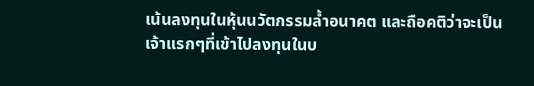เน้นลงทุนในหุ้นนวัตกรรมล้ำอนาคต และถือคติว่าจะเป็นเจ้าแรกๆที่เข้าไปลงทุนในบ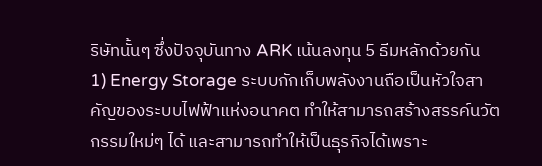ริษัทนั้นๆ ซึ่งปัจจุบันทาง ARK เน้นลงทุน 5 ธีมหลักด้วยกัน
1) Energy Storage ระบบกักเก็บพลังงานถือเป็นหัวใจสาคัญของระบบไฟฟ้าแห่งอนาคต ทำให้สามารถสร้างสรรค์นวัตกรรมใหม่ๆ ได้ และสามารถทำให้เป็นธุรกิจได้เพราะ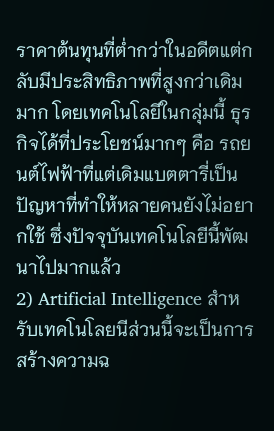ราคาต้นทุนที่ต่ำกว่าในอดีตแต่กลับมีประสิทธิภาพที่สูงกว่าเดิมมาก โดยเทคโนโลยีในกลุ่มนี้ ธุรกิจได้ที่ประโยชน์มากๆ คือ รถยนต์ไฟฟ้าที่แต่เดิมแบตตารี่เป็นปัญหาที่ทำให้หลายคนยังไม่อยากใช้ ซึ่งปัจจุบันเทคโนโลยีนี้พัฒนาไปมากแล้ว
2) Artificial Intelligence สำหรับเทคโนโลยนีส่วนนี้จะเป็นการสร้างความฉ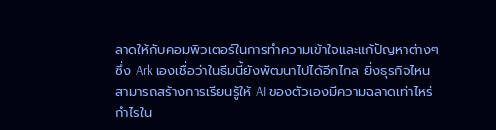ลาดให้กับคอมพิวเตอร์ในการทำความเข้าใจและแก้ปัญหาต่างๆ ซึ่ง Ark เองเชื่อว่าในธีมนี้ยังพัฒนาไปได้อีกไกล ยิ่งธุรกิจไหนสามารถสร้างการเรียนรู้ให้ AI ของตัวเองมีความฉลาดเท่าไหร่ กำไรใน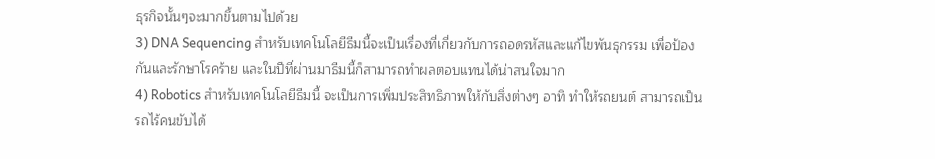ธุรกิจนั้นๆจะมากขึ้นตามไปด้วย
3) DNA Sequencing สำหรับเทคโนโลยีธีมนี้จะเป็นเรื่องที่เกี่ยวกับการถอดรหัสและแก้ไขพันธุกรรม เพื่อป้องกันและรักษาโรคร้าย และในปีที่ผ่านมาธีมนี้ก็สามารถทำผลตอบแทนได้น่าสนใจมาก
4) Robotics สำหรับเทคโนโลยีธีมนี้ จะเป็นการเพิ่มประสิทธิภาพให้กับสิ่งต่างๆ อาทิ ทำให้รถยนต์ สามารถเป็นรถไร้คนขับได้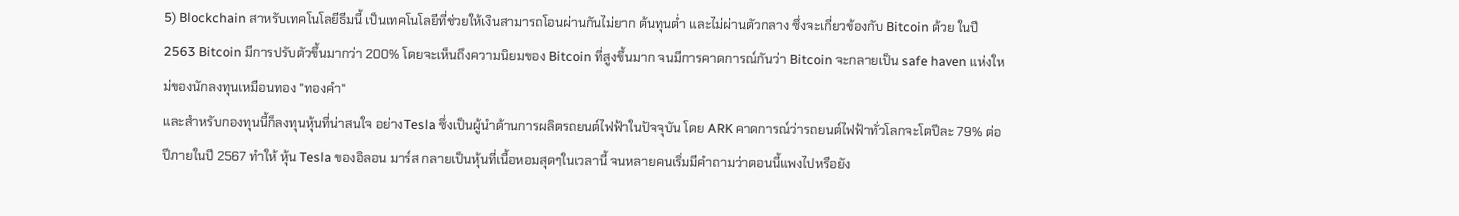5) Blockchain สาหรับเทคโนโลยีธีมนี้ เป็นเทคโนโลยีที่ช่วยให้เงินสามารถโอนผ่านกันไม่ยาก ต้นทุนต่ำ และไม่ผ่านตัวกลาง ซึ่งจะเกี่ยวข้องกับ Bitcoin ด้วย ในปี 2563 Bitcoin มีการปรับตัวขึ้นมากว่า 200% โดยจะเห็นถึงความนิยมของ Bitcoin ที่สูงขึ้นมาก จนมีการคาดการณ์กันว่า Bitcoin จะกลายเป็น safe haven แห่งใหม่ของนักลงทุนเหมือนทอง "ทองคำ"
และสำหรับกองทุนนี้ก็ลงทุนหุ้นที่น่าสนใจ อย่างTesla ซึ่งเป็นผู้นำด้านการผลิตรถยนต์ไฟฟ้าในปัจจุบัน โดย ARK คาดการณ์ว่ารถยนต์ไฟฟ้าทั่วโลกจะโตปีละ 79% ต่อปีภายในปี 2567 ทำให้ หุ้น Tesla ของอิลอน มาร์ส กลายเป็นหุ้นที่เนื้อหอมสุดๆในเวลานี้ จนหลายคนเริ่มมีคำถามว่าตอนนี้แพงไปหรือยัง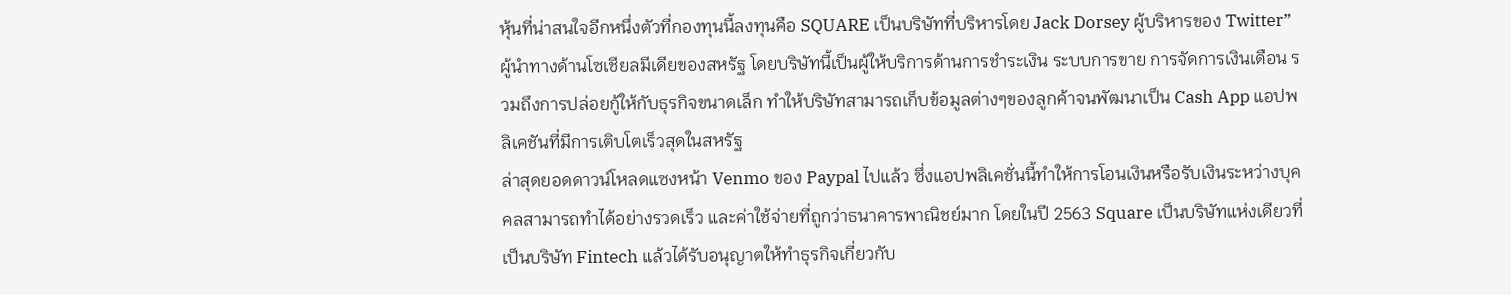หุ้นที่น่าสนใจอีกหนึ่งตัวที่กองทุนนี้ลงทุนคือ SQUARE เป็นบริษัทที่บริหารโดย Jack Dorsey ผู้บริหารของ Twitter” ผู้นำทางด้านโซเชียลมีเดียของสหรัฐ โดยบริษัทนี้เป็นผู้ให้บริการด้านการชำระเงิน ระบบการขาย การจัดการเงินเดือน รวมถึงการปล่อยกู้ให้กับธุรกิจขนาดเล็ก ทำให้บริษัทสามารถเก็บข้อมูลต่างๆของลูกค้าจนพัฒนาเป็น Cash App แอปพลิเคชันที่มีการเติบโตเร็วสุดในสหรัฐ
ล่าสุดยอดดาวน์โหลดแซงหน้า Venmo ของ Paypal ไปแล้ว ซึ่งแอปพลิเคชั่นนี้ทำให้การโอนเงินหรือรับเงินระหว่างบุคคลสามารถทำได้อย่างรวดเร็ว และค่าใช้จ่ายที่ถูกว่าธนาคารพาณิชย์มาก โดยในปี 2563 Square เป็นบริษัทแห่งเดียวที่เป็นบริษัท Fintech แล้วได้รับอนุญาตให้ทำธุรกิจเกี่ยวกับ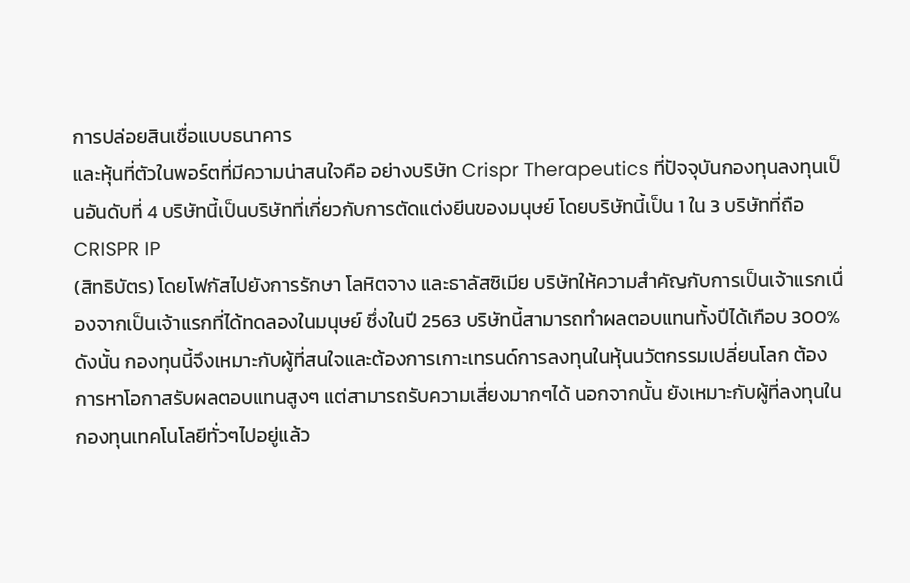การปล่อยสินเชื่อแบบธนาคาร
และหุ้นที่ตัวในพอร์ตที่มีความน่าสนใจคือ อย่างบริษัท Crispr Therapeutics ที่ปัจจุบันกองทุนลงทุนเป็นอันดับที่ 4 บริษัทนี้เป็นบริษัทที่เกี่ยวกับการตัดแต่งยีนของมนุษย์ โดยบริษัทนี้เป็น 1 ใน 3 บริษัทที่ถือ CRISPR IP
(สิทธิบัตร) โดยโฟกัสไปยังการรักษา โลหิตจาง และธาลัสซิเมีย บริษัทให้ความสำคัญกับการเป็นเจ้าแรกเนื่องจากเป็นเจ้าแรกที่ได้ทดลองในมนุษย์ ซึ่งในปี 2563 บริษัทนี้สามารถทำผลตอบแทนทั้งปีได้เกือบ 300%
ดังนั้น กองทุนนี้จึงเหมาะกับผู้ที่สนใจและต้องการเกาะเทรนด์การลงทุนในหุ้นนวัตกรรมเปลี่ยนโลก ต้องการหาโอกาสรับผลตอบแทนสูงๆ แต่สามารถรับความเสี่ยงมากๆได้ นอกจากนั้น ยังเหมาะกับผู้ที่ลงทุนในกองทุนเทคโนโลยีทั่วๆไปอยู่แล้ว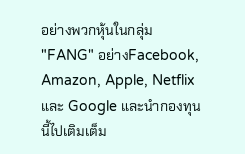อย่างพวกหุ้นในกลุ่ม "FANG" อย่างFacebook, Amazon, Apple, Netflix และ Google และนำกองทุนนี้ไปเติมเต็ม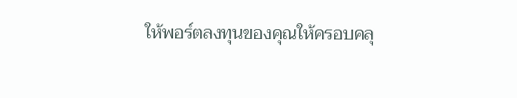ให้พอร์ตลงทุนของคุณให้ครอบคลุ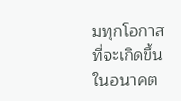มทุกโอกาสที่จะเกิดขึ้นในอนาคต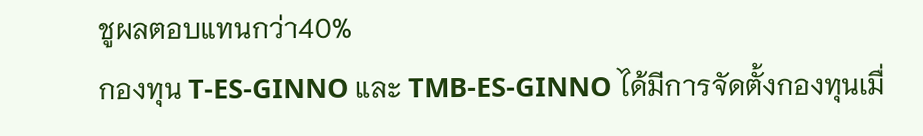ชูผลตอบแทนกว่า40%
กองทุน T-ES-GINNO และ TMB-ES-GINNO ได้มีการจัดตั้งกองทุนเมื่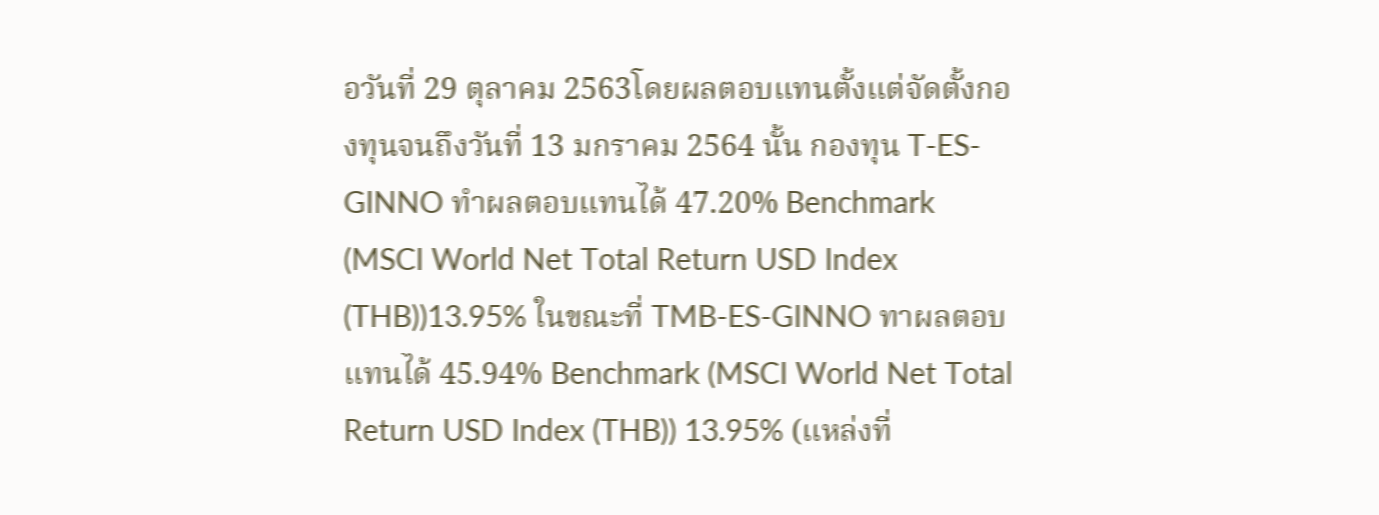อวันที่ 29 ตุลาคม 2563โดยผลตอบแทนตั้งแต่จัดตั้งกองทุนจนถึงวันที่ 13 มกราคม 2564 นั้น กองทุน T-ES-GINNO ทำผลตอบแทนได้ 47.20% Benchmark (MSCI World Net Total Return USD Index (THB))13.95% ในขณะที่ TMB-ES-GINNO ทาผลตอบแทนได้ 45.94% Benchmark (MSCI World Net Total Return USD Index (THB)) 13.95% (แหล่งที่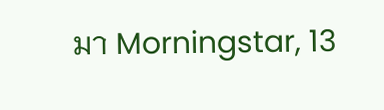มา Morningstar, 13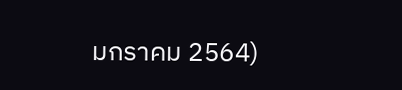มกราคม 2564)